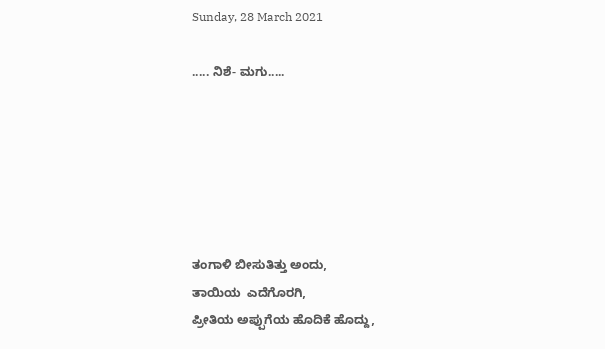Sunday, 28 March 2021

..... ನಿಶೆ- ಮಗು.....






ತಂಗಾಳಿ ಬೀಸುತಿತ್ತು ಅಂದು,
ತಾಯಿಯ  ಎದೆಗೊರಗಿ,
ಪ್ರೀತಿಯ ಅಪ್ಪುಗೆಯ ಹೊದಿಕೆ ಹೊದ್ದು,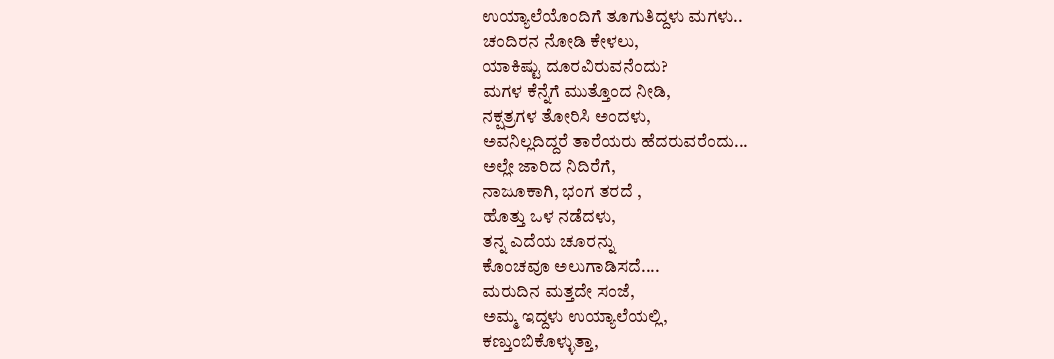ಉಯ್ಯಾಲೆಯೊಂದಿಗೆ ತೂಗುತಿದ್ದಳು ಮಗಳು..
ಚಂದಿರನ ನೋಡಿ ಕೇಳಲು,
ಯಾಕಿಷ್ಟು ದೂರವಿರುವನೆಂದು?
ಮಗಳ ಕೆನ್ನೆಗೆ ಮುತ್ತೊಂದ ನೀಡಿ,
ನಕ್ಷತ್ರಗಳ ತೋರಿಸಿ ಅಂದಳು,
ಅವನಿಲ್ಲದಿದ್ದರೆ ತಾರೆಯರು ಹೆದರುವರೆಂದು...
ಅಲ್ಲೇ ಜಾರಿದ ನಿದಿರೆಗೆ,
ನಾಜೂಕಾಗಿ, ಭಂಗ ತರದೆ ,
ಹೊತ್ತು ಒಳ ನಡೆದಳು,
ತನ್ನ ಎದೆಯ ಚೂರನ್ನು
ಕೊಂಚವೂ ಅಲುಗಾಡಿಸದೆ....
ಮರುದಿನ ಮತ್ತದೇ ಸಂಜೆ,
ಅಮ್ಮ ಇದ್ದಳು ಉಯ್ಯಾಲೆಯಲ್ಲಿ,
ಕಣ್ತುಂಬಿಕೊಳ್ಳುತ್ತಾ,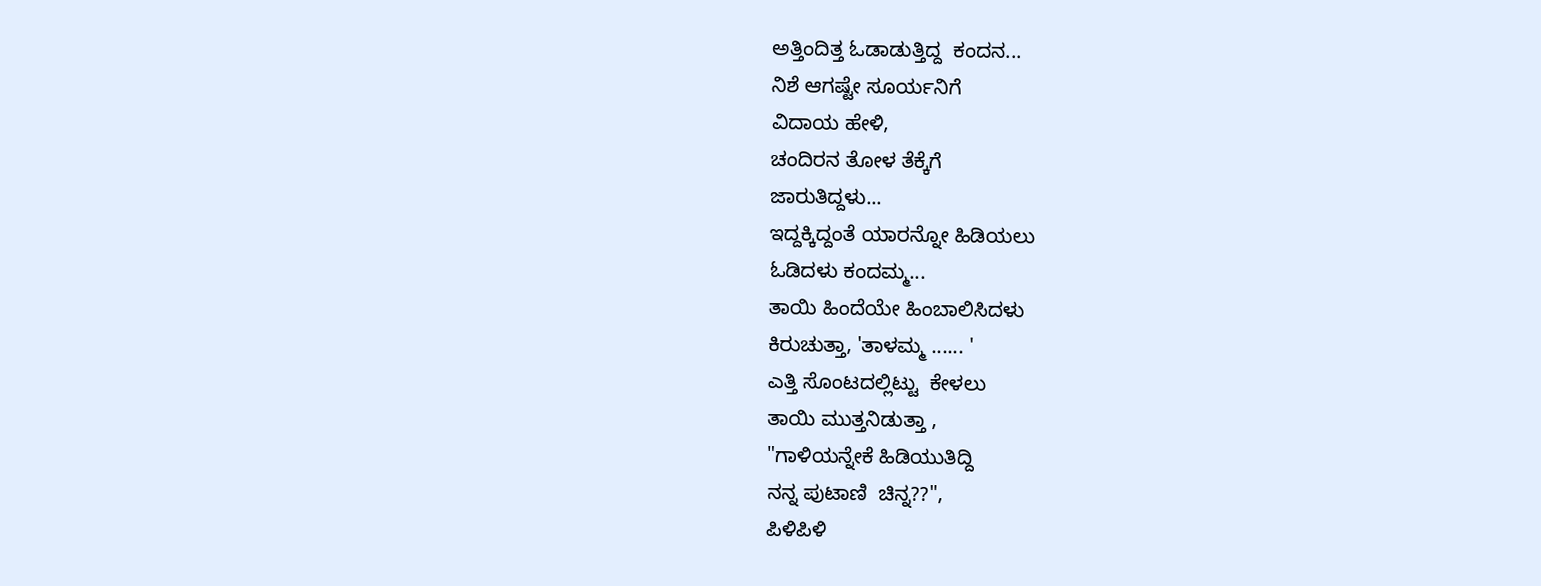ಅತ್ತಿಂದಿತ್ತ ಓಡಾಡುತ್ತಿದ್ದ  ಕಂದನ...
ನಿಶೆ ಆಗಷ್ಟೇ ಸೂರ್ಯನಿಗೆ
ವಿದಾಯ ಹೇಳಿ,
ಚಂದಿರನ ತೋಳ ತೆಕ್ಕೆಗೆ
ಜಾರುತಿದ್ದಳು...
ಇದ್ದಕ್ಕಿದ್ದಂತೆ ಯಾರನ್ನೋ ಹಿಡಿಯಲು
ಓಡಿದಳು ಕಂದಮ್ಮ...
ತಾಯಿ ಹಿಂದೆಯೇ ಹಿಂಬಾಲಿಸಿದಳು
ಕಿರುಚುತ್ತಾ, 'ತಾಳಮ್ಮ ...... '
ಎತ್ತಿ ಸೊಂಟದಲ್ಲಿಟ್ಟು  ಕೇಳಲು
ತಾಯಿ ಮುತ್ತನಿಡುತ್ತಾ ,
"ಗಾಳಿಯನ್ನೇಕೆ ಹಿಡಿಯುತಿದ್ದಿ
ನನ್ನ ಪುಟಾಣಿ  ಚಿನ್ನ??",
ಪಿಳಿಪಿಳಿ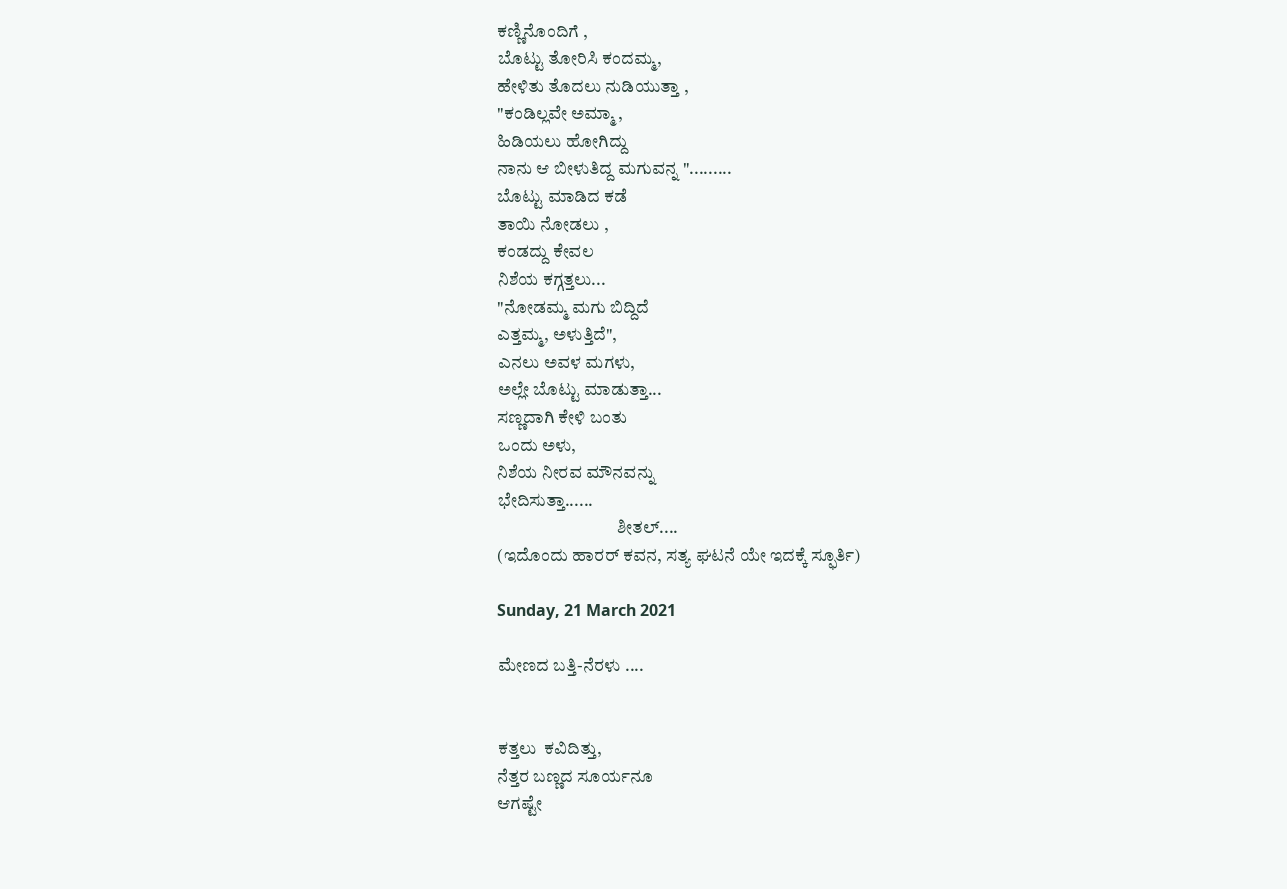ಕಣ್ಣಿನೊಂದಿಗೆ ,
ಬೊಟ್ಟು ತೋರಿಸಿ ಕಂದಮ್ಮ,
ಹೇಳಿತು ತೊದಲು ನುಡಿಯುತ್ತಾ ,
"ಕಂಡಿಲ್ಲವೇ ಅಮ್ಮಾ ,
ಹಿಡಿಯಲು ಹೋಗಿದ್ದು
ನಾನು ಆ ಬೀಳುತಿದ್ದ ಮಗುವನ್ನ ".........
ಬೊಟ್ಟು ಮಾಡಿದ ಕಡೆ
ತಾಯಿ ನೋಡಲು ,
ಕಂಡದ್ದು ಕೇವಲ
ನಿಶೆಯ ಕಗ್ಗತ್ತಲು...
"ನೋಡಮ್ಮ ಮಗು ಬಿದ್ದಿದೆ
ಎತ್ತಮ್ಮ, ಅಳುತ್ತಿದೆ",
ಎನಲು ಅವಳ ಮಗಳು,
ಅಲ್ಲೇ ಬೊಟ್ಟು ಮಾಡುತ್ತಾ...
ಸಣ್ಣದಾಗಿ ಕೇಳಿ ಬಂತು
ಒಂದು ಅಳು,
ನಿಶೆಯ ನೀರವ ಮೌನವನ್ನು
ಭೇದಿಸುತ್ತಾ......
                                  ಶೀತಲ್....
(ಇದೊಂದು ಹಾರರ್ ಕವನ, ಸತ್ಯ ಘಟನೆ ಯೇ ಇದಕ್ಕೆ ಸ್ಫೂರ್ತಿ)

Sunday, 21 March 2021

ಮೇಣದ ಬತ್ತಿ-ನೆರಳು ....


ಕತ್ತಲು  ಕವಿದಿತ್ತು,
ನೆತ್ತರ ಬಣ್ಣದ ಸೂರ್ಯನೂ
ಆಗಷ್ಟೇ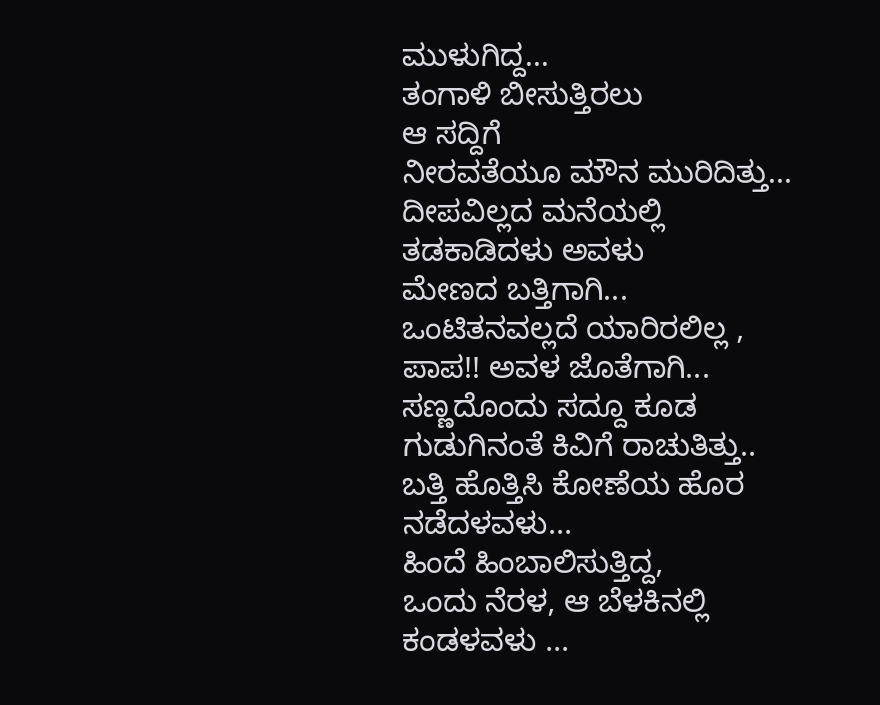ಮುಳುಗಿದ್ದ...
ತಂಗಾಳಿ ಬೀಸುತ್ತಿರಲು
ಆ ಸದ್ದಿಗೆ
ನೀರವತೆಯೂ ಮೌನ ಮುರಿದಿತ್ತು...
ದೀಪವಿಲ್ಲದ ಮನೆಯಲ್ಲಿ
ತಡಕಾಡಿದಳು ಅವಳು
ಮೇಣದ ಬತ್ತಿಗಾಗಿ...
ಒಂಟಿತನವಲ್ಲದೆ ಯಾರಿರಲಿಲ್ಲ ,
ಪಾಪ!! ಅವಳ ಜೊತೆಗಾಗಿ...
ಸಣ್ಣದೊಂದು ಸದ್ದೂ ಕೂಡ
ಗುಡುಗಿನಂತೆ ಕಿವಿಗೆ ರಾಚುತಿತ್ತು..
ಬತ್ತಿ ಹೊತ್ತಿಸಿ ಕೋಣೆಯ ಹೊರ
ನಡೆದಳವಳು...
ಹಿಂದೆ ಹಿಂಬಾಲಿಸುತ್ತಿದ್ದ,
ಒಂದು ನೆರಳ, ಆ ಬೆಳಕಿನಲ್ಲಿ
ಕಂಡಳವಳು ...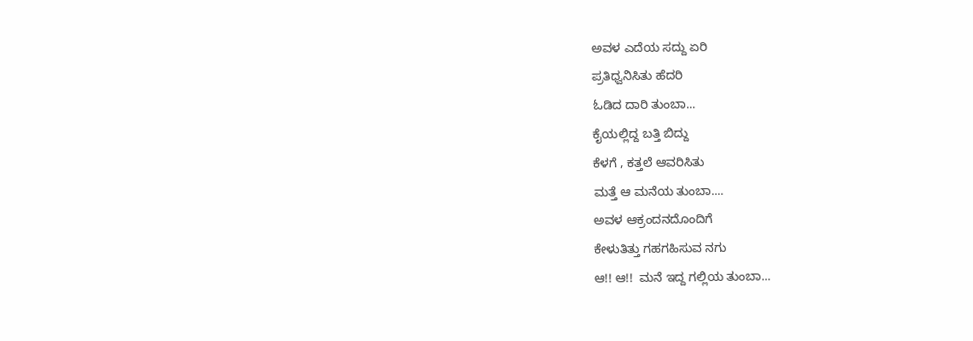ಅವಳ ಎದೆಯ ಸದ್ದು ಏರಿ
ಪ್ರತಿಧ್ವನಿಸಿತು ಹೆದರಿ
ಓಡಿದ ದಾರಿ ತುಂಬಾ...
ಕೈಯಲ್ಲಿದ್ದ ಬತ್ತಿ ಬಿದ್ದು
ಕೆಳಗೆ , ಕತ್ತಲೆ ಆವರಿಸಿತು
ಮತ್ತೆ ಆ ಮನೆಯ ತುಂಬಾ....
ಅವಳ ಆಕ್ರಂದನದೊಂದಿಗೆ
ಕೇಳುತಿತ್ತು ಗಹಗಹಿಸುವ ನಗು
ಆ!! ಆ!!  ಮನೆ ಇದ್ದ ಗಲ್ಲಿಯ ತುಂಬಾ...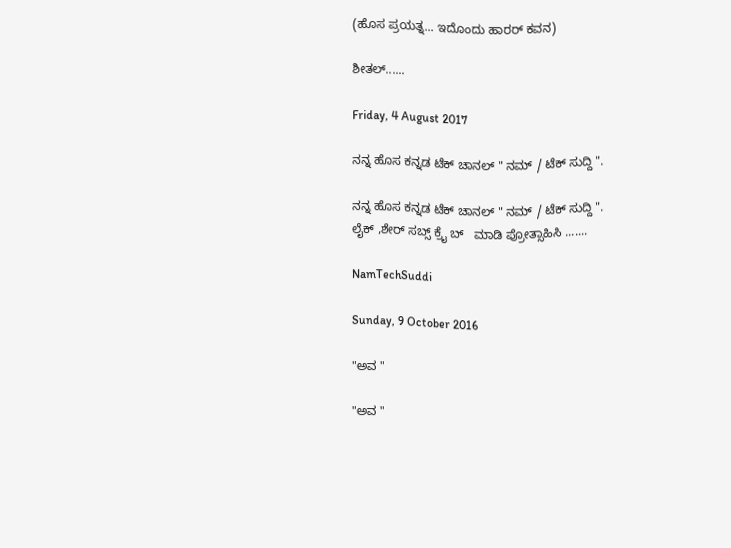(ಹೊಸ ಪ್ರಯತ್ನ... ಇದೊಂದು ಹಾರರ್ ಕವನ)

ಶೀತಲ್......

Friday, 4 August 2017

ನನ್ನ ಹೊಸ ಕನ್ನಡ ಟೆಕ್ ಚಾನಲ್ " ನಮ್ / ಟೆಕ್ ಸುದ್ದಿ ".

ನನ್ನ ಹೊಸ ಕನ್ನಡ ಟೆಕ್ ಚಾನಲ್ " ನಮ್ / ಟೆಕ್ ಸುದ್ದಿ ".
ಲೈಕ್ ,ಶೇರ್ ಸಬ್ಸ್ ಕ್ರೈ ಬ್   ಮಾಡಿ ಪ್ರೋತ್ಸಾಹಿಸಿ .......

NamTechSuddi

Sunday, 9 October 2016

"ಅವ "

"ಅವ "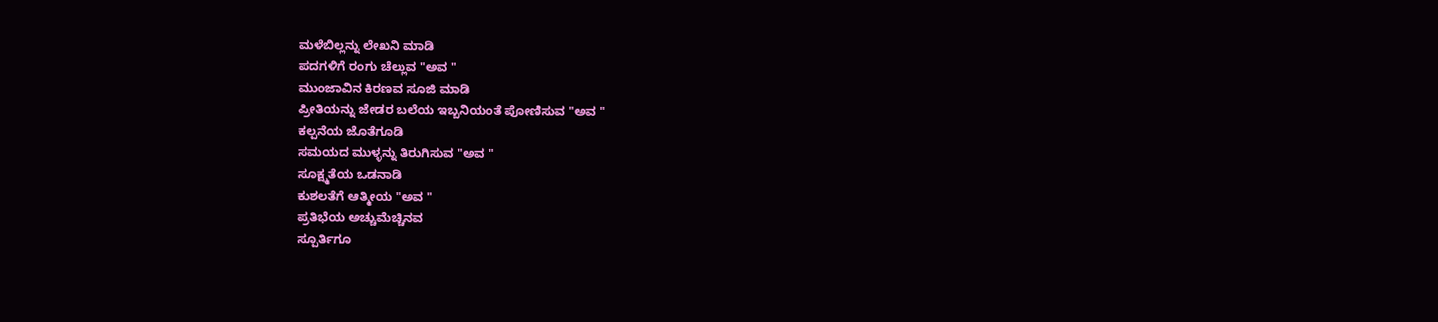ಮಳೆಬಿಲ್ಲನ್ನು ಲೇಖನಿ ಮಾಡಿ
ಪದಗಳಿಗೆ ರಂಗು ಚೆಲ್ಲುವ "ಅವ "
ಮುಂಜಾವಿನ ಕಿರಣವ ಸೂಜಿ ಮಾಡಿ
ಪ್ರೀತಿಯನ್ನು ಜೇಡರ ಬಲೆಯ ಇಬ್ಬನಿಯಂತೆ ಪೋಣಿಸುವ "ಅವ "
ಕಲ್ಪನೆಯ ಜೊತೆಗೂಡಿ
ಸಮಯದ ಮುಳ್ಳನ್ನು ತಿರುಗಿಸುವ "ಅವ "
ಸೂಕ್ಷ್ಮತೆಯ ಒಡನಾಡಿ
ಕುಶಲತೆಗೆ ಆತ್ಮೀಯ "ಅವ "
ಪ್ರತಿಭೆಯ ಅಚ್ಚುಮೆಚ್ಚಿನವ
ಸ್ಪೂರ್ತಿಗೂ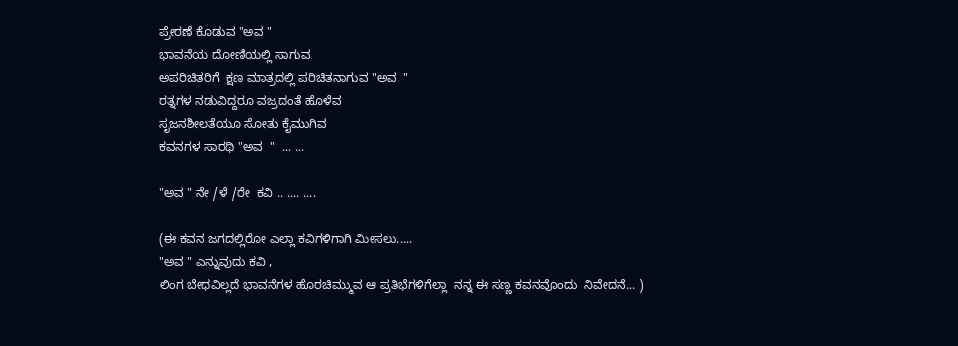ಪ್ರೇರಣೆ ಕೊಡುವ "ಅವ "
ಭಾವನೆಯ ದೋಣಿಯಲ್ಲಿ ಸಾಗುವ
ಅಪರಿಚಿತರಿಗೆ  ಕ್ಷಣ ಮಾತ್ರದಲ್ಲಿ ಪರಿಚಿತನಾಗುವ "ಅವ  "
ರತ್ನಗಳ ನಡುವಿದ್ದರೂ ವಜ್ರದಂತೆ ಹೊಳೆವ
ಸೃಜನಶೀಲತೆಯೂ ಸೋತು ಕೈಮುಗಿವ
ಕವನಗಳ ಸಾರಥಿ "ಅವ  "  ... ...

"ಅವ " ನೇ /ಳೆ /ರೇ  ಕವಿ .. .... ....

(ಈ ಕವನ ಜಗದಲ್ಲಿರೋ ಎಲ್ಲಾ ಕವಿಗಳಿಗಾಗಿ ಮೀಸಲು.....
"ಅವ " ಎನ್ನುವುದು ಕವಿ ,
ಲಿಂಗ ಬೇಧವಿಲ್ಲದೆ ಭಾವನೆಗಳ ಹೊರಚಿಮ್ಮುವ ಆ ಪ್ರತಿಭೆಗಳಿಗೆಲ್ಲಾ  ನನ್ನ ಈ ಸಣ್ಣ ಕವನವೊಂದು  ನಿವೇದನೆ... )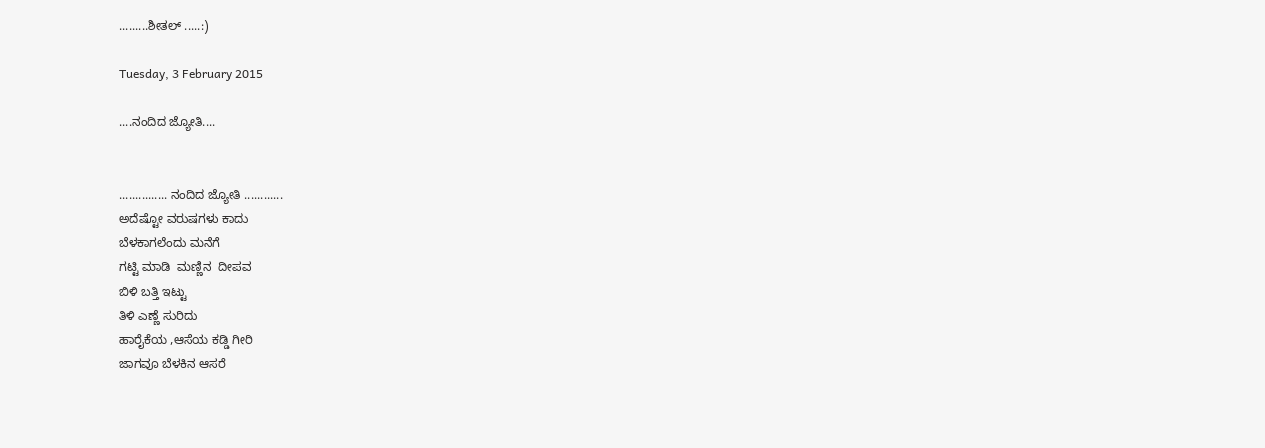.........ಶೀತಲ್ .....:)

Tuesday, 3 February 2015

....ನಂದಿದ ಜ್ಯೋತಿ....


............... ನಂದಿದ ಜ್ಯೋತಿ ............
ಅದೆಷ್ಟೋ ವರುಷಗಳು ಕಾದು
ಬೆಳಕಾಗಲೆಂದು ಮನೆಗೆ
ಗಟ್ಟಿ ಮಾಡಿ  ಮಣ್ಣಿನ  ದೀಪವ
ಬಿಳಿ ಬತ್ತಿ ಇಟ್ಟು
ತಿಳಿ ಎಣ್ಣೆ ಸುರಿದು
ಹಾರೈಕೆಯ ,ಆಸೆಯ ಕಡ್ಡಿ ಗೀರಿ
ಜಾಗವೂ ಬೆಳಕಿನ ಆಸರೆ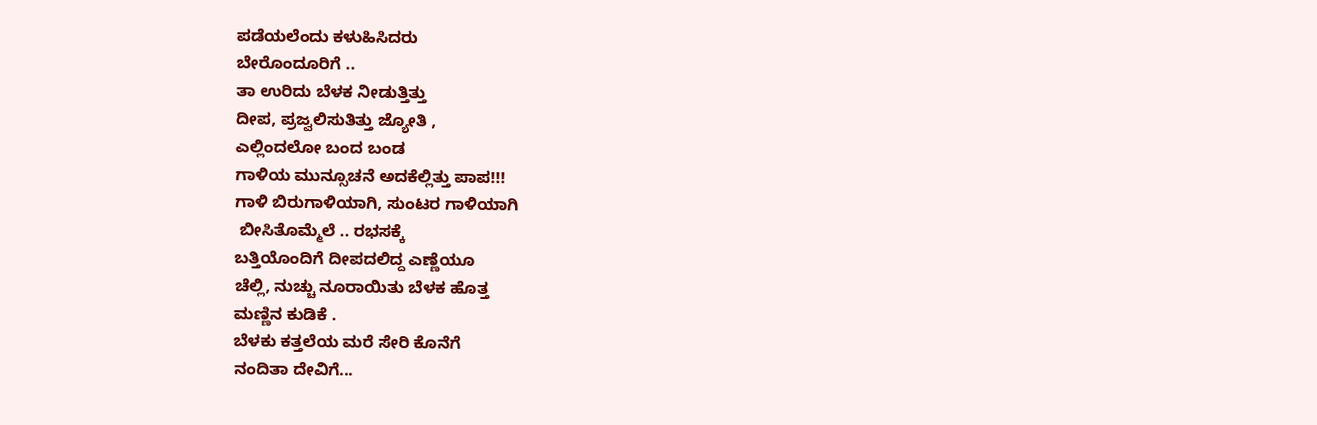ಪಡೆಯಲೆಂದು ಕಳುಹಿಸಿದರು
ಬೇರೊಂದೂರಿಗೆ ..
ತಾ ಉರಿದು ಬೆಳಕ ನೀಡುತ್ತಿತ್ತು
ದೀಪ, ಪ್ರಜ್ವಲಿಸುತಿತ್ತು ಜ್ಯೋತಿ ,
ಎಲ್ಲಿಂದಲೋ ಬಂದ ಬಂಡ
ಗಾಳಿಯ ಮುನ್ಸೂಚನೆ ಅದಕೆಲ್ಲಿತ್ತು ಪಾಪ!!!
ಗಾಳಿ ಬಿರುಗಾಳಿಯಾಗಿ, ಸುಂಟರ ಗಾಳಿಯಾಗಿ
 ಬೀಸಿತೊಮ್ಮೆಲೆ .. ರಭಸಕ್ಕೆ
ಬತ್ತಿಯೊಂದಿಗೆ ದೀಪದಲಿದ್ದ ಎಣ್ಣೆಯೂ
ಚೆಲ್ಲಿ, ನುಚ್ಚು ನೂರಾಯಿತು ಬೆಳಕ ಹೊತ್ತ
ಮಣ್ಣಿನ ಕುಡಿಕೆ .
ಬೆಳಕು ಕತ್ತಲೆಯ ಮರೆ ಸೇರಿ ಕೊನೆಗೆ
ನಂದಿತಾ ದೇವಿಗೆ...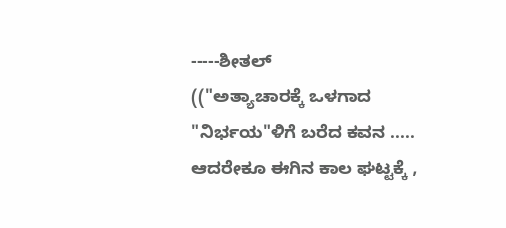-----ಶೀತಲ್
(("ಅತ್ಯಾಚಾರಕ್ಕೆ ಒಳಗಾದ "ನಿರ್ಭಯ"ಳಿಗೆ ಬರೆದ ಕವನ ..... ಆದರೇಕೂ ಈಗಿನ ಕಾಲ ಘಟ್ಟಕ್ಕೆ ,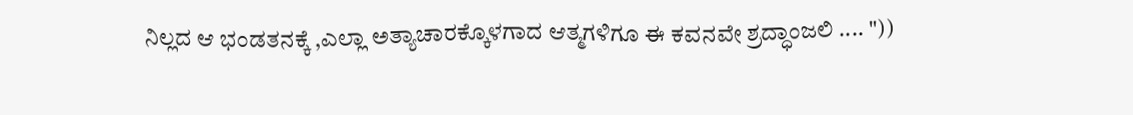ನಿಲ್ಲದ ಆ ಭಂಡತನಕ್ಕೆ ,ಎಲ್ಲಾ ಅತ್ಯಾಚಾರಕ್ಕೊಳಗಾದ ಆತ್ಮಗಳಿಗೂ ಈ ಕವನವೇ ಶ್ರದ್ಧಾಂಜಲಿ .... "))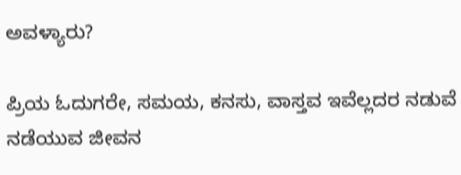ಅವಳ್ಯಾರು?

ಪ್ರಿಯ ಓದುಗರೇ, ಸಮಯ, ಕನಸು, ವಾಸ್ತವ ಇವೆಲ್ಲದರ ನಡುವೆ ನಡೆಯುವ ಜೀವನ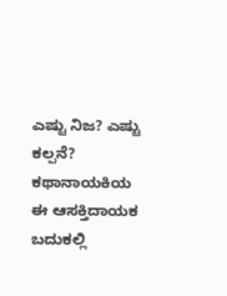ಎಷ್ಟು ನಿಜ? ಎಷ್ಟು ಕಲ್ಪನೆ? ಕಥಾನಾಯಕಿಯ ಈ ಆಸಕ್ತಿದಾಯಕ ಬದುಕಲ್ಲಿ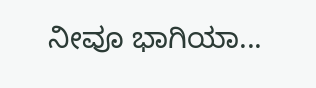ನೀವೂ ಭಾಗಿಯಾ...